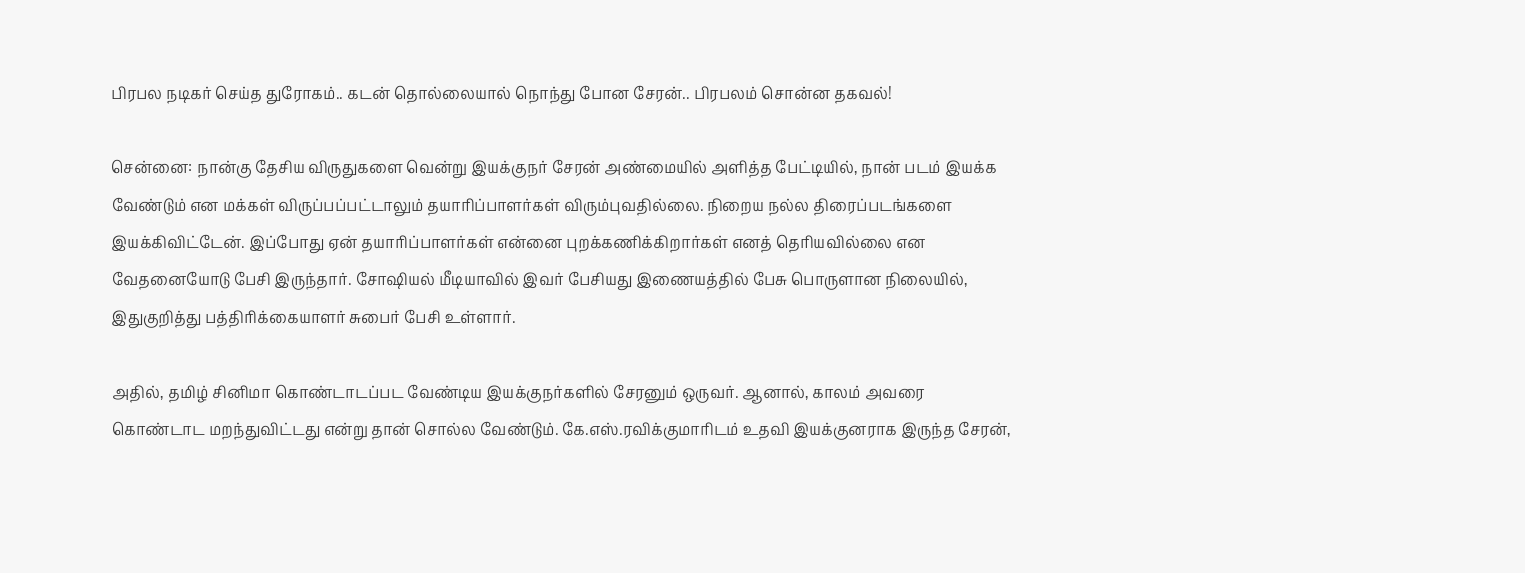பிரபல நடிகர் செய்த துரோகம்.. கடன் தொல்லையால் நொந்து போன சேரன்.. பிரபலம் சொன்ன தகவல்!

சென்னை: நான்கு தேசிய விருதுகளை வென்று இயக்குநர் சேரன் அண்மையில் அளித்த பேட்டியில், நான் படம் இயக்க வேண்டும் என மக்கள் விருப்பப்பட்டாலும் தயாரிப்பாளர்கள் விரும்புவதில்லை. நிறைய நல்ல திரைப்படங்களை இயக்கிவிட்டேன். இப்போது ஏன் தயாரிப்பாளர்கள் என்னை புறக்கணிக்கிறார்கள் எனத் தெரியவில்லை என வேதனையோடு பேசி இருந்தார். சோஷியல் மீடியாவில் இவர் பேசியது இணையத்தில் பேசு பொருளான நிலையில், இதுகுறித்து பத்திரிக்கையாளர் சுபைர் பேசி உள்ளார்.

அதில், தமிழ் சினிமா கொண்டாடப்பட வேண்டிய இயக்குநர்களில் சேரனும் ஒருவர். ஆனால், காலம் அவரை கொண்டாட மறந்துவிட்டது என்று தான் சொல்ல வேண்டும். கே.எஸ்.ரவிக்குமாரிடம் உதவி இயக்குனராக இருந்த சேரன்,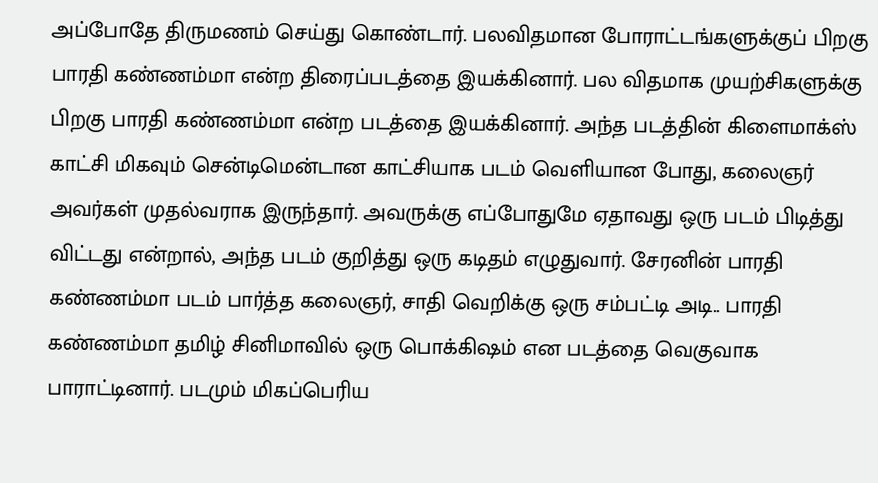அப்போதே திருமணம் செய்து கொண்டார். பலவிதமான போராட்டங்களுக்குப் பிறகு பாரதி கண்ணம்மா என்ற திரைப்படத்தை இயக்கினார். பல விதமாக முயற்சிகளுக்கு பிறகு பாரதி கண்ணம்மா என்ற படத்தை இயக்கினார். அந்த படத்தின் கிளைமாக்ஸ் காட்சி மிகவும் சென்டிமென்டான காட்சியாக படம் வெளியான போது, கலைஞர் அவர்கள் முதல்வராக இருந்தார். அவருக்கு எப்போதுமே ஏதாவது ஒரு படம் பிடித்து விட்டது என்றால், அந்த படம் குறித்து ஒரு கடிதம் எழுதுவார். சேரனின் பாரதி கண்ணம்மா படம் பார்த்த கலைஞர், சாதி வெறிக்கு ஒரு சம்பட்டி அடி.. பாரதி கண்ணம்மா தமிழ் சினிமாவில் ஒரு பொக்கிஷம் என படத்தை வெகுவாக பாராட்டினார். படமும் மிகப்பெரிய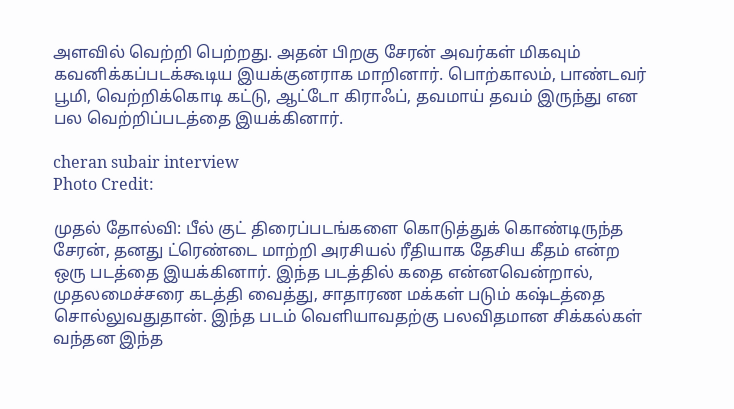அளவில் வெற்றி பெற்றது. அதன் பிறகு சேரன் அவர்கள் மிகவும் கவனிக்கப்படக்கூடிய இயக்குனராக மாறினார். பொற்காலம், பாண்டவர் பூமி, வெற்றிக்கொடி கட்டு, ஆட்டோ கிராஃப், தவமாய் தவம் இருந்து என பல வெற்றிப்படத்தை இயக்கினார்.

cheran subair interview
Photo Credit:

முதல் தோல்வி: பீல் குட் திரைப்படங்களை கொடுத்துக் கொண்டிருந்த சேரன், தனது ட்ரெண்டை மாற்றி அரசியல் ரீதியாக தேசிய கீதம் என்ற ஒரு படத்தை இயக்கினார். இந்த படத்தில் கதை என்னவென்றால், முதலமைச்சரை கடத்தி வைத்து, சாதாரண மக்கள் படும் கஷ்டத்தை சொல்லுவதுதான். இந்த படம் வெளியாவதற்கு பலவிதமான சிக்கல்கள் வந்தன இந்த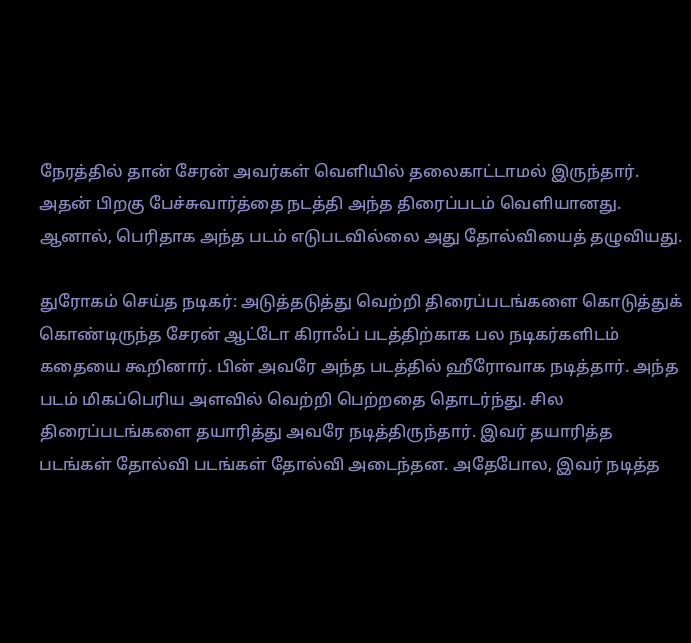நேரத்தில் தான் சேரன் அவர்கள் வெளியில் தலைகாட்டாமல் இருந்தார். அதன் பிறகு பேச்சுவார்த்தை நடத்தி அந்த திரைப்படம் வெளியானது. ஆனால், பெரிதாக அந்த படம் எடுபடவில்லை அது தோல்வியைத் தழுவியது.

துரோகம் செய்த நடிகர்: அடுத்தடுத்து வெற்றி திரைப்படங்களை கொடுத்துக் கொண்டிருந்த சேரன் ஆட்டோ கிராஃப் படத்திற்காக பல நடிகர்களிடம் கதையை கூறினார். பின் அவரே அந்த படத்தில் ஹீரோவாக நடித்தார். அந்த படம் மிகப்பெரிய அளவில் வெற்றி பெற்றதை தொடர்ந்து. சில திரைப்படங்களை தயாரித்து அவரே நடித்திருந்தார். இவர் தயாரித்த படங்கள் தோல்வி படங்கள் தோல்வி அடைந்தன. அதேபோல, இவர் நடித்த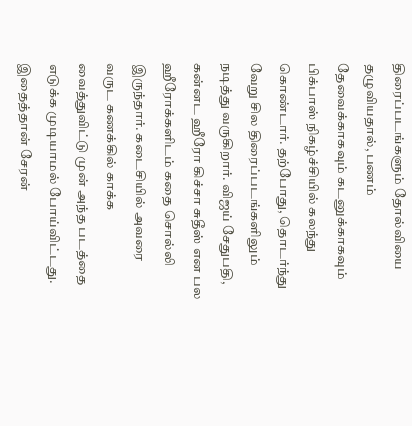திரைப்படங்களும் தோல்வியை தழுவியதால், பணம் தேவைக்காகவும் கடனுக்காகவும் பிக்பாஸ் நிகழ்ச்சியில் கலந்து கொண்டார். தற்போது, தொடர்ந்து வேறு சில திரைப்படங்களிலும் நடித்து வருகிறார். விஜய் சேதுபதி, கன்னட ஹீரோ கிச்சா சுதீஸ் என பல ஹீரோக்களிடம் கதை சொல்லி இருந்தார். கடைசியில் அவரை வருட கணக்கில் காக்க வைத்துவிட்டு முன் அந்த படத்தை எடுக்க முடியாமல் போய்விட்டது. இதைத்தான் சேரன்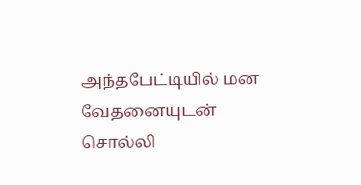அந்தபேட்டியில் மன வேதனையுடன் சொல்லி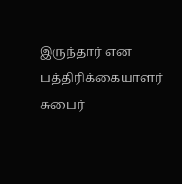இருந்தார் என பத்திரிக்கையாளர் சுபைர்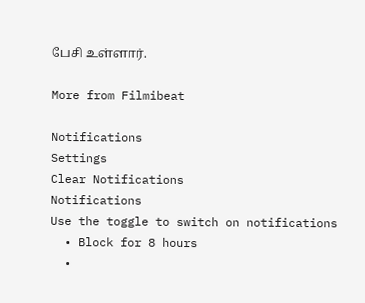பேசி உள்ளார்.

More from Filmibeat

Notifications
Settings
Clear Notifications
Notifications
Use the toggle to switch on notifications
  • Block for 8 hours
  •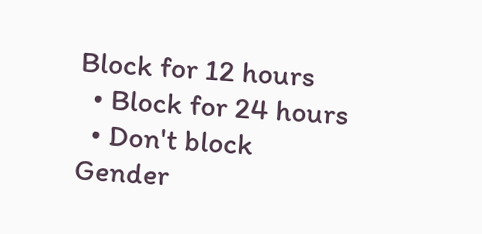Block for 12 hours
  • Block for 24 hours
  • Don't block
Gender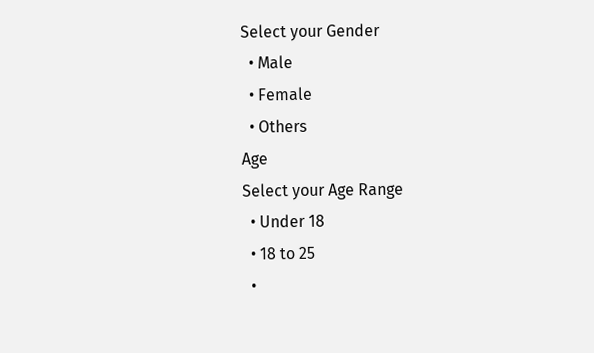Select your Gender
  • Male
  • Female
  • Others
Age
Select your Age Range
  • Under 18
  • 18 to 25
  •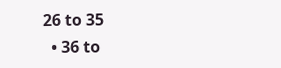26 to 35
  • 36 to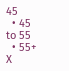45
  • 45 to 55
  • 55+
X